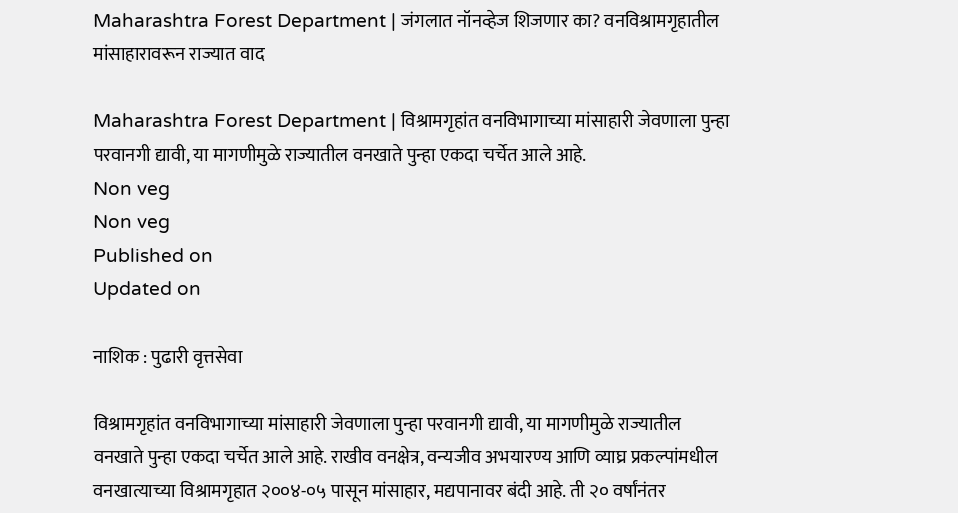Maharashtra Forest Department | जंगलात नॉनव्हेज शिजणार का? वनविश्रामगृहातील मांसाहारावरून राज्यात वाद

Maharashtra Forest Department | विश्रामगृहांत वनविभागाच्या मांसाहारी जेवणाला पुन्हा परवानगी द्यावी, या मागणीमुळे राज्यातील वनखाते पुन्हा एकदा चर्चेत आले आहे.
Non veg
Non veg
Published on
Updated on

नाशिक : पुढारी वृत्तसेवा

विश्रामगृहांत वनविभागाच्या मांसाहारी जेवणाला पुन्हा परवानगी द्यावी, या मागणीमुळे राज्यातील वनखाते पुन्हा एकदा चर्चेत आले आहे. राखीव वनक्षेत्र, वन्यजीव अभयारण्य आणि व्याघ्र प्रकल्पांमधील वनखात्याच्या विश्रामगृहात २००४-०५ पासून मांसाहार, मद्यपानावर बंदी आहे. ती २० वर्षांनंतर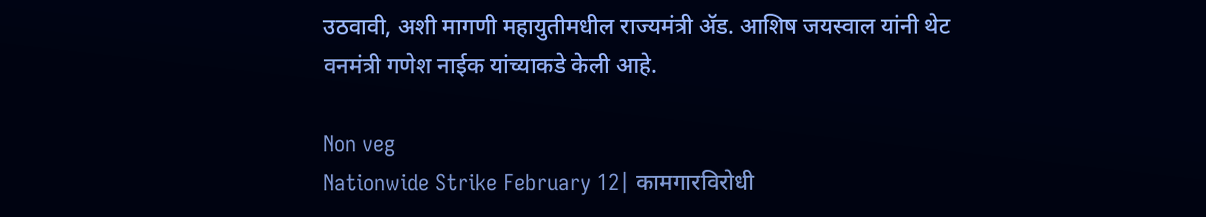उठवावी, अशी मागणी महायुतीमधील राज्यमंत्री ॲड. आशिष जयस्वाल यांनी थेट वनमंत्री गणेश नाईक यांच्याकडे केली आहे.

Non veg
Nationwide Strike February 12| कामगारविरोधी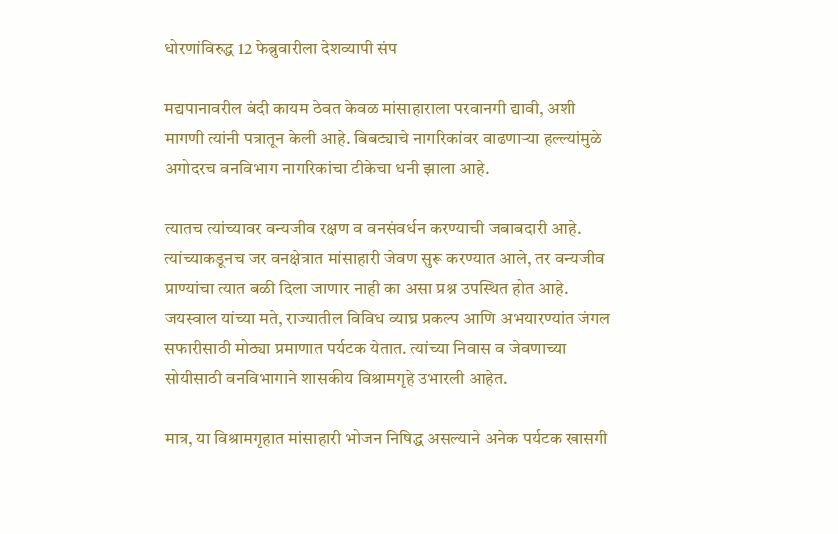धोरणांविरुद्ध 12 फेब्रुवारीला देशव्यापी संप

मद्यपानावरील बंदी कायम ठेवत केवळ मांसाहाराला परवानगी द्यावी, अशी मागणी त्यांनी पत्रातून केली आहे. बिबट्याचे नागरिकांवर वाढणाऱ्या हल्ल्यांमुळे अगोदरच वनविभाग नागरिकांचा टीकेचा धनी झाला आहे.

त्यातच त्यांच्यावर वन्यजीव रक्षण व वनसंवर्धन करण्याची जबाबदारी आहे. त्यांच्याकडूनच जर वनक्षेत्रात मांसाहारी जेवण सुरू करण्यात आले, तर वन्यजीव प्राण्यांचा त्यात बळी दिला जाणार नाही का असा प्रश्न उपस्थित होत आहे. जयस्वाल यांच्या मते, राज्यातील विविध व्याघ्र प्रकल्प आणि अभयारण्यांत जंगल सफारीसाठी मोठ्या प्रमाणात पर्यटक येतात. त्यांच्या निवास व जेवणाच्या सोयीसाठी वनविभागाने शासकीय विश्रामगृहे उभारली आहेत.

मात्र, या विश्रामगृहात मांसाहारी भोजन निषिद्ध असल्याने अनेक पर्यटक खासगी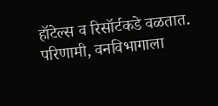हॉटेल्स व रिसॉर्टकडे वळतात. परिणामी, वनविभागाला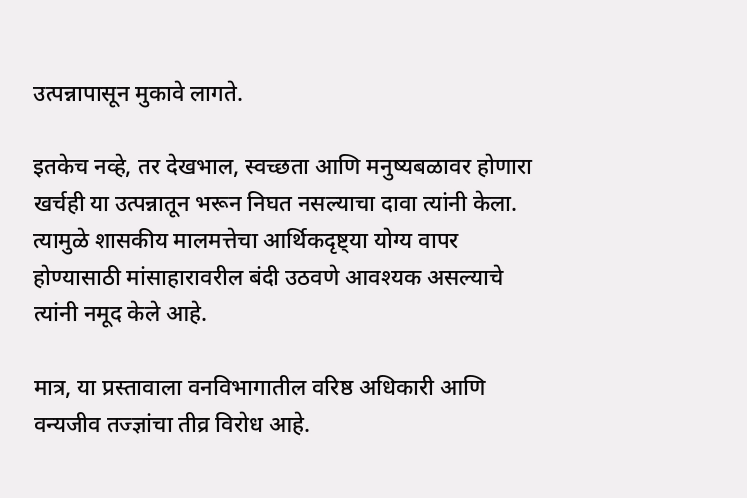उत्पन्नापासून मुकावे लागते.

इतकेच नव्हे, तर देखभाल, स्वच्छता आणि मनुष्यबळावर होणारा खर्चही या उत्पन्नातून भरून निघत नसल्याचा दावा त्यांनी केला. त्यामुळे शासकीय मालमत्तेचा आर्थिकदृष्ट्या योग्य वापर होण्यासाठी मांसाहारावरील बंदी उठवणे आवश्यक असल्याचे त्यांनी नमूद केले आहे.

मात्र, या प्रस्तावाला वनविभागातील वरिष्ठ अधिकारी आणि वन्यजीव तज्ज्ञांचा तीव्र विरोध आहे.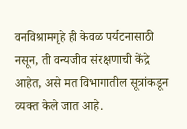वनविश्रामगृहे ही केवळ पर्यटनासाठी नसून, ती वन्यजीव संरक्षणाची केंद्रे आहेत, असे मत विभागातील सूत्रांकडून व्यक्त केले जात आहे.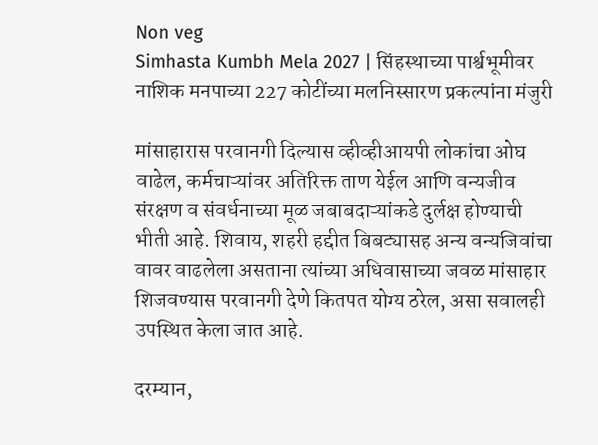Non veg
Simhasta Kumbh Mela 2027 | सिंहस्थाच्या पार्श्वभूमीवर नाशिक मनपाच्या 227 कोटींच्या मलनिस्सारण प्रकल्पांना मंजुरी

मांसाहारास परवानगी दिल्यास व्हीव्हीआयपी लोकांचा ओघ वाढेल, कर्मचाऱ्यांवर अतिरिक्त ताण येईल आणि वन्यजीव संरक्षण व संवर्धनाच्या मूळ जबाबदाऱ्यांकडे दुर्लक्ष होण्याची भीती आहे. शिवाय, शहरी हद्दीत बिबट्यासह अन्य वन्यजिवांचा वावर वाढलेला असताना त्यांच्या अधिवासाच्या जवळ मांसाहार शिजवण्यास परवानगी देणे कितपत योग्य ठरेल, असा सवालही उपस्थित केला जात आहे.

दरम्यान,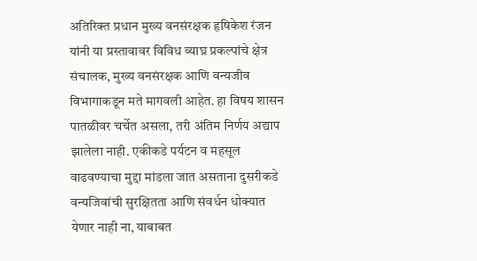अतिरिक्त प्रधान मुख्य वनसंरक्षक हृषिकेश रंजन यांनी या प्रस्तावावर विविध व्याघ्र प्रकल्पांचे क्षेत्र संचालक, मुख्य वनसंरक्षक आणि वन्यजीव विभागाकडून मते मागवली आहेत. हा विषय शासन पातळीवर चर्चेत असला, तरी अंतिम निर्णय अद्याप झालेला नाही. एकीकडे पर्यटन व महसूल वाढवण्याचा मुद्दा मांडला जात असताना दुसरीकडे वन्यजिवांची सुरक्षितता आणि संवर्धन धोक्यात येणार नाही ना, याबाबत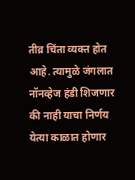तीव्र चिंता व्यक्त होत आहे. त्यामुळे जंगलात नॉनव्हेज हंडी शिजणार की नाही याचा निर्णय येत्या काळात होणार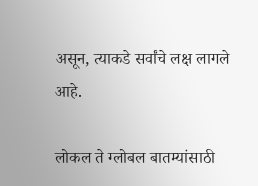असून, त्याकडे सर्वांचे लक्ष लागले आहे.

लोकल ते ग्लोबल बातम्यांसाठी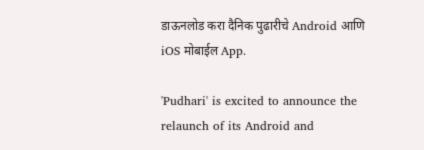डाऊनलोड करा दैनिक पुढारीचे Android आणि iOS मोबाईल App.

'Pudhari' is excited to announce the relaunch of its Android and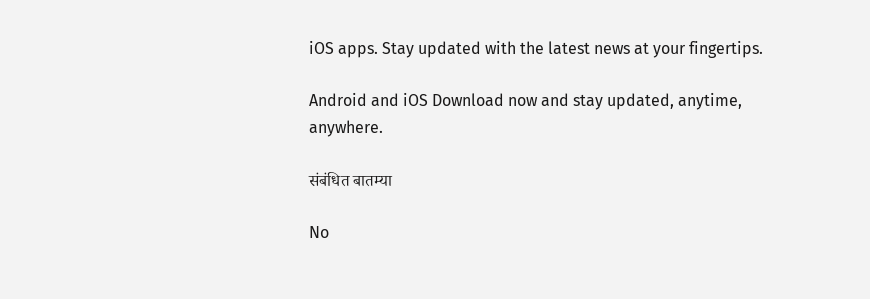iOS apps. Stay updated with the latest news at your fingertips.

Android and iOS Download now and stay updated, anytime, anywhere.

संबंधित बातम्या

No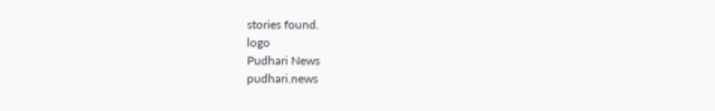stories found.
logo
Pudhari News
pudhari.news